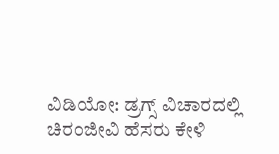ವಿಡಿಯೋ: ಡ್ರಗ್ಸ್ ವಿಚಾರದಲ್ಲಿ ಚಿರಂಜೀವಿ ಹೆಸರು ಕೇಳಿ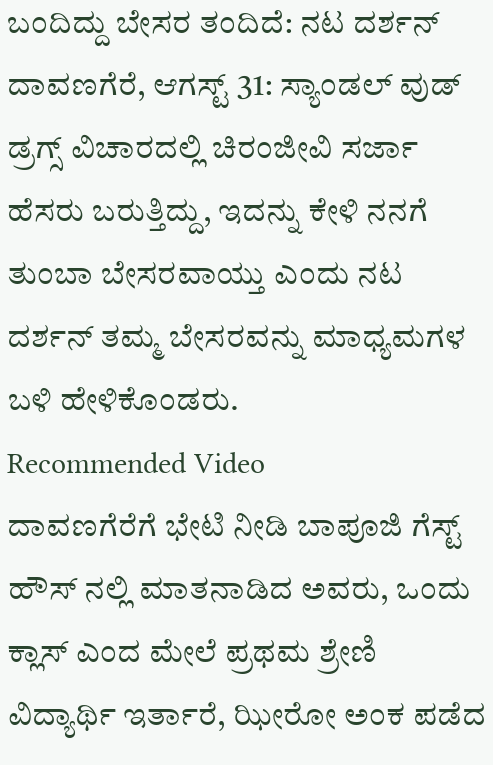ಬಂದಿದ್ದು ಬೇಸರ ತಂದಿದೆ: ನಟ ದರ್ಶನ್
ದಾವಣಗೆರೆ, ಆಗಸ್ಟ್ 31: ಸ್ಯಾಂಡಲ್ ವುಡ್ ಡ್ರಗ್ಸ್ ವಿಚಾರದಲ್ಲಿ ಚಿರಂಜೀವಿ ಸರ್ಜಾ ಹೆಸರು ಬರುತ್ತಿದ್ದು, ಇದನ್ನು ಕೇಳಿ ನನಗೆ ತುಂಬಾ ಬೇಸರವಾಯ್ತು ಎಂದು ನಟ ದರ್ಶನ್ ತಮ್ಮ ಬೇಸರವನ್ನು ಮಾಧ್ಯಮಗಳ ಬಳಿ ಹೇಳಿಕೊಂಡರು.
Recommended Video
ದಾವಣಗೆರೆಗೆ ಭೇಟಿ ನೀಡಿ ಬಾಪೂಜಿ ಗೆಸ್ಟ್ ಹೌಸ್ ನಲ್ಲಿ ಮಾತನಾಡಿದ ಅವರು, ಒಂದು ಕ್ಲಾಸ್ ಎಂದ ಮೇಲೆ ಪ್ರಥಮ ಶ್ರೇಣಿ ವಿದ್ಯಾರ್ಥಿ ಇರ್ತಾರೆ, ಝೀರೋ ಅಂಕ ಪಡೆದ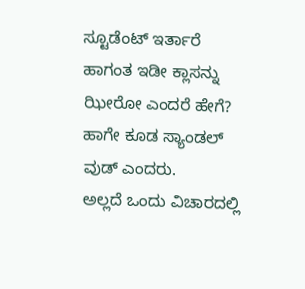ಸ್ಟೂಡೆಂಟ್ ಇರ್ತಾರೆ ಹಾಗಂತ ಇಡೀ ಕ್ಲಾಸನ್ನು ಝೀರೋ ಎಂದರೆ ಹೇಗೆ? ಹಾಗೇ ಕೂಡ ಸ್ಯಾಂಡಲ್ ವುಡ್ ಎಂದರು.
ಅಲ್ಲದೆ ಒಂದು ವಿಚಾರದಲ್ಲಿ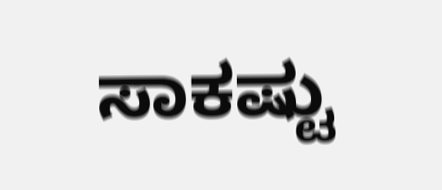ಸಾಕಷ್ಟು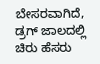ಬೇಸರವಾಗಿದೆ, ಡ್ರಗ್ ಜಾಲದಲ್ಲಿ ಚಿರು ಹೆಸರು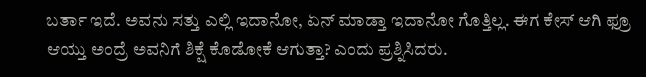ಬರ್ತಾ ಇದೆ. ಅವನು ಸತ್ತು ಎಲ್ಲಿ ಇದಾನೋ, ಏನ್ ಮಾಡ್ತಾ ಇದಾನೋ ಗೊತ್ತಿಲ್ಲ. ಈಗ ಕೇಸ್ ಆಗಿ ಫ್ರೂ ಆಯ್ತು ಅಂದ್ರೆ ಅವನಿಗೆ ಶಿಕ್ಷೆ ಕೊಡೋಕೆ ಆಗುತ್ತಾ? ಎಂದು ಪ್ರಶ್ನಿಸಿದರು.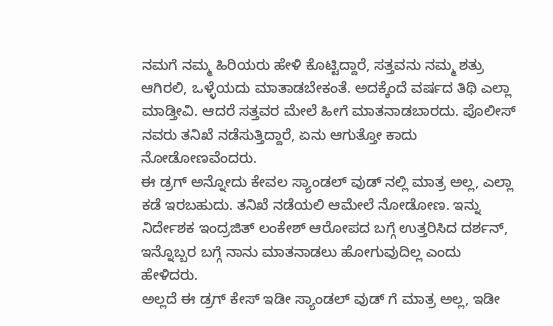ನಮಗೆ ನಮ್ಮ ಹಿರಿಯರು ಹೇಳಿ ಕೊಟ್ಟಿದ್ದಾರೆ, ಸತ್ತವನು ನಮ್ಮ ಶತ್ರು ಆಗಿರಲಿ, ಒಳ್ಳೆಯದು ಮಾತಾಡಬೇಕಂತೆ. ಅದಕ್ಕೆಂದೆ ವರ್ಷದ ತಿಥಿ ಎಲ್ಲಾ ಮಾಡ್ತೀವಿ. ಆದರೆ ಸತ್ತವರ ಮೇಲೆ ಹೀಗೆ ಮಾತನಾಡಬಾರದು. ಪೊಲೀಸ್ ನವರು ತನಿಖೆ ನಡೆಸುತ್ತಿದ್ದಾರೆ, ಏನು ಆಗುತ್ತೋ ಕಾದು ನೋಡೋಣವೆಂದರು.
ಈ ಡ್ರಗ್ ಅನ್ನೋದು ಕೇವಲ ಸ್ಯಾಂಡಲ್ ವುಡ್ ನಲ್ಲಿ ಮಾತ್ರ ಅಲ್ಲ, ಎಲ್ಲಾ ಕಡೆ ಇರಬಹುದು. ತನಿಖೆ ನಡೆಯಲಿ ಆಮೇಲೆ ನೋಡೋಣ. ಇನ್ನು ನಿರ್ದೇಶಕ ಇಂದ್ರಜಿತ್ ಲಂಕೇಶ್ ಆರೋಪದ ಬಗ್ಗೆ ಉತ್ತರಿಸಿದ ದರ್ಶನ್, ಇನ್ನೊಬ್ಬರ ಬಗ್ಗೆ ನಾನು ಮಾತನಾಡಲು ಹೋಗುವುದಿಲ್ಲ ಎಂದು ಹೇಳಿದರು.
ಅಲ್ಲದೆ ಈ ಡ್ರಗ್ ಕೇಸ್ ಇಡೀ ಸ್ಯಾಂಡಲ್ ವುಡ್ ಗೆ ಮಾತ್ರ ಅಲ್ಲ, ಇಡೀ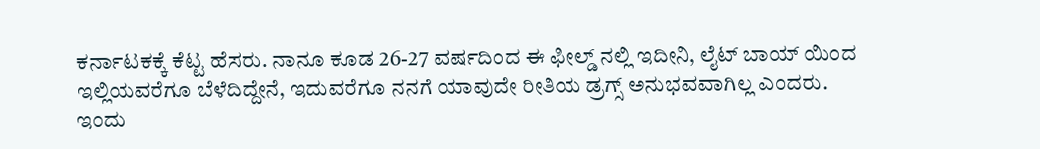ಕರ್ನಾಟಕಕ್ಕೆ ಕೆಟ್ಟ ಹೆಸರು. ನಾನೂ ಕೂಡ 26-27 ವರ್ಷದಿಂದ ಈ ಫೀಲ್ಡ್ ನಲ್ಲಿ ಇದೀನಿ, ಲೈಟ್ ಬಾಯ್ ಯಿಂದ ಇಲ್ಲಿಯವರೆಗೂ ಬೆಳೆದಿದ್ದೇನೆ, ಇದುವರೆಗೂ ನನಗೆ ಯಾವುದೇ ರೀತಿಯ ಡ್ರಗ್ಸ್ ಅನುಭವವಾಗಿಲ್ಲ ಎಂದರು.
ಇಂದು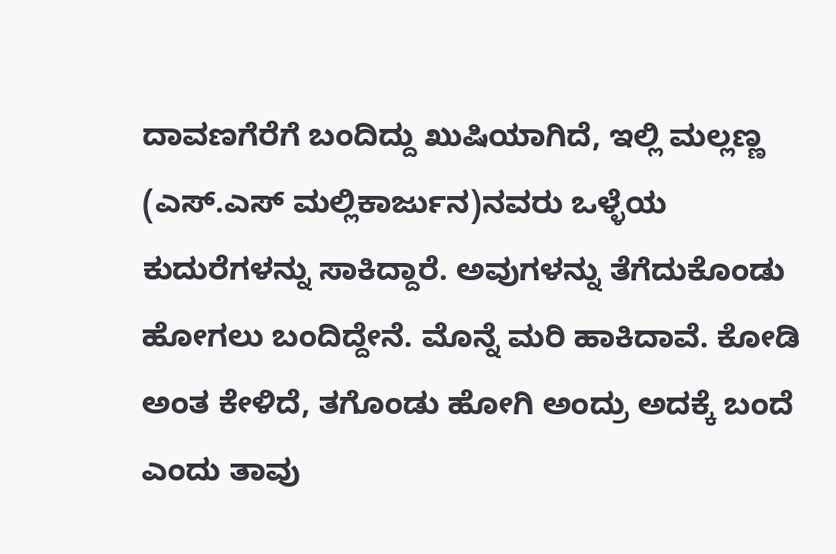ದಾವಣಗೆರೆಗೆ ಬಂದಿದ್ದು ಖುಷಿಯಾಗಿದೆ, ಇಲ್ಲಿ ಮಲ್ಲಣ್ಣ (ಎಸ್.ಎಸ್ ಮಲ್ಲಿಕಾರ್ಜುನ)ನವರು ಒಳ್ಳೆಯ ಕುದುರೆಗಳನ್ನು ಸಾಕಿದ್ದಾರೆ. ಅವುಗಳನ್ನು ತೆಗೆದುಕೊಂಡು ಹೋಗಲು ಬಂದಿದ್ದೇನೆ. ಮೊನ್ನೆ ಮರಿ ಹಾಕಿದಾವೆ. ಕೋಡಿ ಅಂತ ಕೇಳಿದೆ, ತಗೊಂಡು ಹೋಗಿ ಅಂದ್ರು ಅದಕ್ಕೆ ಬಂದೆ ಎಂದು ತಾವು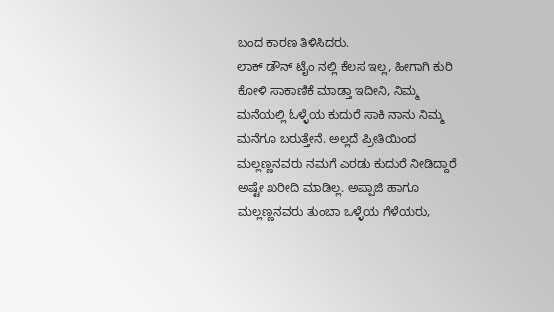ಬಂದ ಕಾರಣ ತಿಳಿಸಿದರು.
ಲಾಕ್ ಡೌನ್ ಟೈಂ ನಲ್ಲಿ ಕೆಲಸ ಇಲ್ಲ, ಹೀಗಾಗಿ ಕುರಿ ಕೋಳಿ ಸಾಕಾಣಿಕೆ ಮಾಡ್ತಾ ಇದೀನಿ, ನಿಮ್ಮ ಮನೆಯಲ್ಲಿ ಓಳ್ಳೆಯ ಕುದುರೆ ಸಾಕಿ ನಾನು ನಿಮ್ಮ ಮನೆಗೂ ಬರುತ್ತೇನೆ. ಅಲ್ಲದೆ ಪ್ರೀತಿಯಿಂದ ಮಲ್ಲಣ್ಣನವರು ನಮಗೆ ಎರಡು ಕುದುರೆ ನೀಡಿದ್ದಾರೆ ಅಷ್ಟೇ ಖರೀದಿ ಮಾಡಿಲ್ಲ. ಅಪ್ಪಾಜಿ ಹಾಗೂ ಮಲ್ಲಣ್ಣನವರು ತುಂಬಾ ಒಳ್ಳೆಯ ಗೆಳೆಯರು,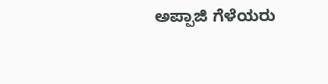ಅಪ್ಪಾಜಿ ಗೆಳೆಯರು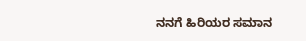ನನಗೆ ಹಿರಿಯರ ಸಮಾನ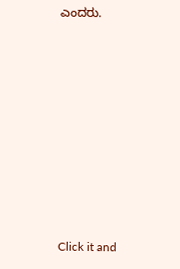ಎಂದರು.












Click it and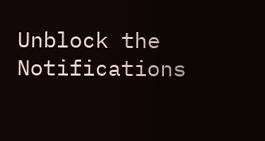Unblock the Notifications